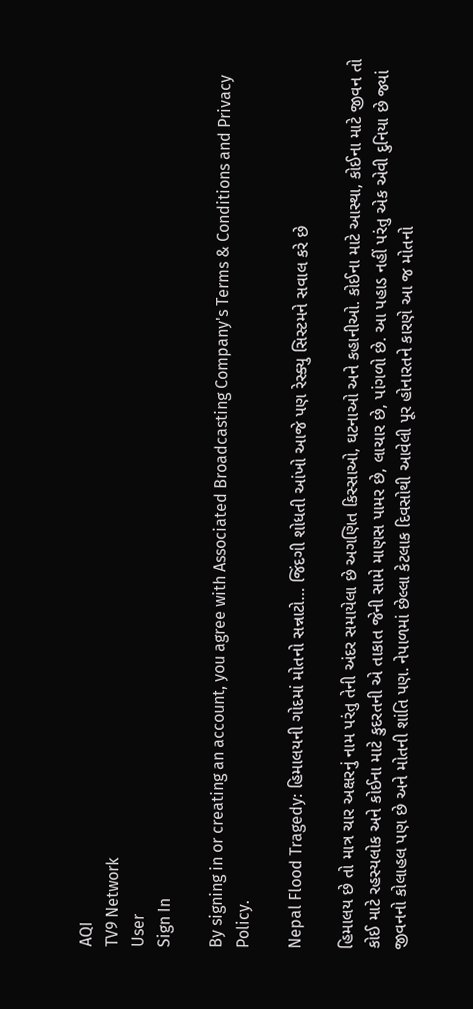AQI
TV9 Network
User
Sign In

By signing in or creating an account, you agree with Associated Broadcasting Company's Terms & Conditions and Privacy Policy.

Nepal Flood Tragedy: હિમાલયની ગોદમાં મોતનો સન્નાટો… જિંદગી શોધતી આંખો આજે પણ રેસ્ક્યુ સિસ્ટમને સવાલ કરે છે

હિમાલય છે તો માત્ર ચાર અક્ષરનું નામ પરંતુ તેની અંદર સમાયેલા છે અગણિત કિસ્સાઓ, ઘટનાઓ અને કહાનીઓ. કોઈના માટે આસ્થા, કોઈના માટે જીવન તો કોઈ માટે રહસ્યલોક અને કોઈના માટે કુદરતની એ તાકાત જેની સામે માણસ પામર છે, લાચાર છે, પાંગળો છે. આ પહાડ નહીં પરંતુ એક એવી દુનિયા છે જ્યાં જીવનનો કોલાહલ પણ છે અને મોતની શાંતિ પણ. નેપાળમાં છેલ્લા કેટલાક દિવસોથી આવેલી પૂર હોનારતને કારણે આ જ મોતનો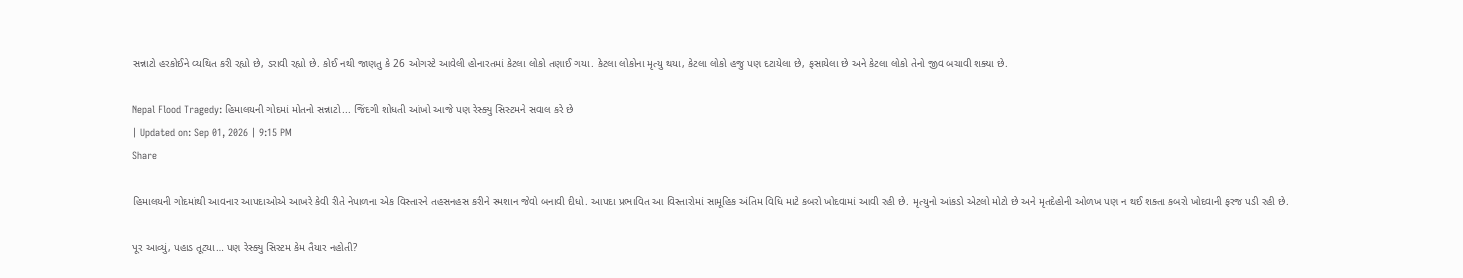સન્નાટો હરકોઈને વ્યથિત કરી રહ્યો છે, ડરાવી રહ્યો છે. કોઈ નથી જાણતુ કે 26 ઓગસ્ટે આવેલી હોનારતમાં કેટલા લોકો તણાઈ ગયા. કેટલા લોકોના મૃત્યુ થયા, કેટલા લોકો હજુ પણ દટાયેલા છે, ફસાયેલા છે અને કેટલા લોકો તેનો જીવ બચાવી શક્યા છે.

Nepal Flood Tragedy: હિમાલયની ગોદમાં મોતનો સન્નાટો... જિંદગી શોધતી આંખો આજે પણ રેસ્ક્યુ સિસ્ટમને સવાલ કરે છે
| Updated on: Sep 01, 2026 | 9:15 PM
Share

હિમાલયની ગોદમાંથી આવનાર આપદાઓએ આખરે કેવી રીતે નેપાળના એક વિસ્તારને તહસનહસ કરીને સ્મશાન જેવો બનાવી દીધો. આપદા પ્રભાવિત આ વિસ્તારોમાં સામૂહિક અંતિમ વિધિ માટે કબરો ખોદવામાં આવી રહી છે. મૃત્યુનો આંકડો એટલો મોટો છે અને મૃતદેહોની ઓળખ પણ ન થઈ શક્તા કબરો ખોદવાની ફરજ પડી રહી છે.

પૂર આવ્યું, પહાડ તૂટ્યા… પણ રેસ્ક્યુ સિસ્ટમ કેમ તૈયાર નહોતી?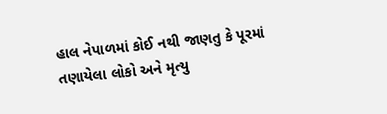હાલ નેપાળમાં કોઈ નથી જાણતુ કે પૂરમાં તણાયેલા લોકો અને મૃત્યુ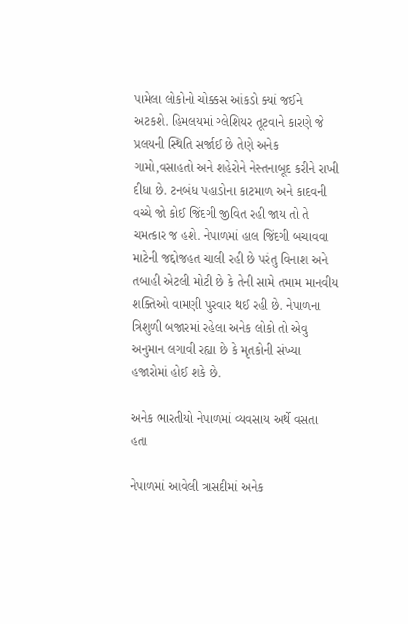પામેલા લોકોનો ચોક્કસ આંકડો ક્યાં જઈને અટકશે. હિમલયમાં ગ્લેશિયર તૂટવાને કારણે જે પ્રલયની સ્થિતિ સર્જાઈ છે તેણે અનેક ગામો,વસાહતો અને શહેરોને નેસ્તનાબૂદ કરીને રાખી દીધા છે. ટનબંધ પહાડોના કાટમાળ અને કાદવની વચ્ચે જો કોઈ જિંદગી જીવિત રહી જાય તો તે ચમત્કાર જ હશે. નેપાળમાં હાલ જિંદગી બચાવવા માટેની જદ્દોજહત ચાલી રહી છે પરંતુ વિનાશ અને તબાહી એટલી મોટી છે કે તેની સામે તમામ માનવીય શક્તિઓ વામણી પુરવાર થઈ રહી છે. નેપાળના ત્રિશુળી બજારમાં રહેલા અનેક લોકો તો એવુ અનુમાન લગાવી રહ્યા છે કે મૃતકોની સંખ્યા હજારોમાં હોઈ શકે છે.

અનેક ભારતીયો નેપાળમાં વ્યવસાય અર્થે વસતા હતા

નેપાળમાં આવેલી ત્રાસદીમાં અનેક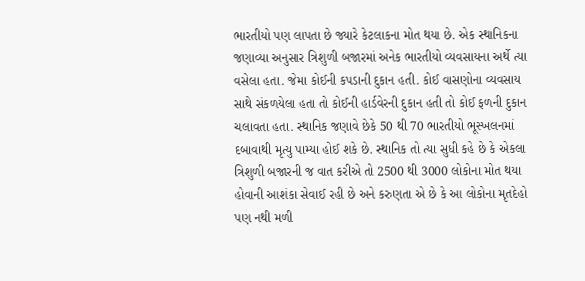ભારતીયો પણ લાપતા છે જ્યારે કેટલાકના મોત થયા છે. એક સ્થાનિકના જણાવ્યા અનુસાર ત્રિશુળી બજારમાં અનેક ભારતીયો વ્યવસાયના અર્થે ત્યા વસેલા હતા. જેમા કોઈની કપડાની દુકાન હતી. કોઈ વાસણોના વ્યવસાય સાથે સંકળયેલા હતા તો કોઈની હાર્ડવેરની દુકાન હતી તો કોઈ ફળની દુકાન ચલાવતા હતા. સ્થાનિક જણાવે છેકે 50 થી 70 ભારતીયો ભૂસ્ખલનમાં દબાવાથી મૃત્યુ પામ્યા હોઈ શકે છે. સ્થાનિક તો ત્યા સુધી કહે છે કે એકલા ત્રિશુળી બજારની જ વાત કરીએ તો 2500 થી 3000 લોકોના મોત થયા હોવાની આશંકા સેવાઈ રહી છે અને કરુણતા એ છે કે આ લોકોના મૃતદેહો પણ નથી મળી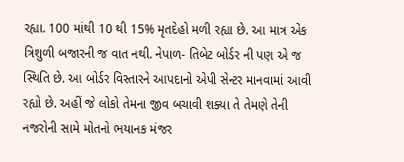રહ્યા. 100 માંથી 10 થી 15% મૃતદેહો મળી રહ્યા છે. આ માત્ર એક ત્રિશુળી બજારની જ વાત નથી. નેપાળ- તિબેટ બોર્ડર ની પણ એ જ સ્થિતિ છે. આ બોર્ડર વિસ્તારને આપદાનો એપી સેન્ટર માનવામાં આવી રહ્યો છે. અહીં જે લોકો તેમના જીવ બચાવી શક્યા તે તેમણે તેની નજરોની સામે મોતનો ભયાનક મંજર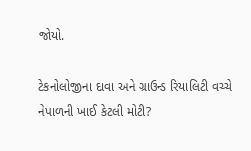જોયો.

ટેકનોલોજીના દાવા અને ગ્રાઉન્ડ રિયાલિટી વચ્ચે નેપાળની ખાઈ કેટલી મોટી?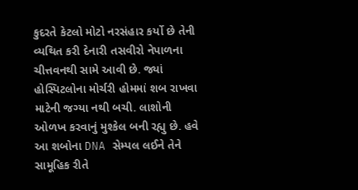કુદરતે કેટલો મોટો નરસંહાર કર્યો છે તેની વ્યથિત કરી દેનારી તસવીરો નેપાળના ચીત્તવનથી સામે આવી છે. જ્યાં હોસ્પિટલોના મોર્ચરી હોમમાં શબ રાખવા માટેની જગ્યા નથી બચી. લાશોની ઓળખ કરવાનું મુશ્કેલ બની રહ્યુ છે. હવે આ શબોના DNA સેમ્પલ લઈને તેને સામૂહિક રીતે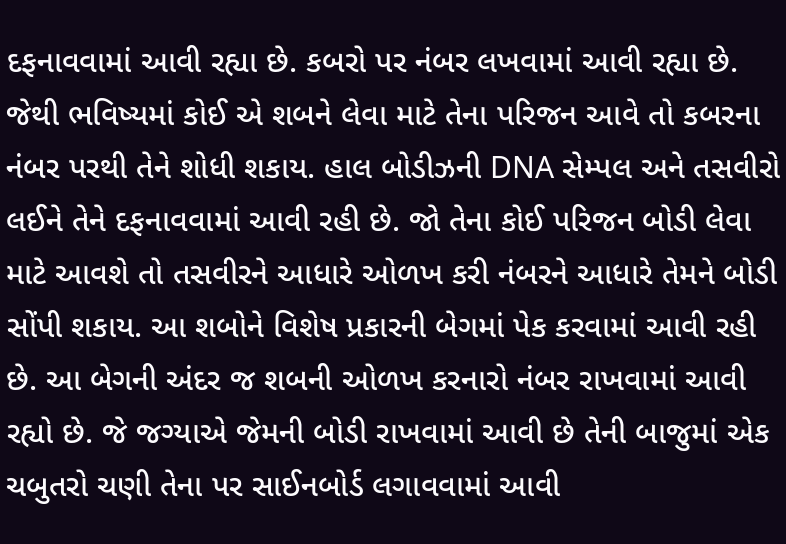દફનાવવામાં આવી રહ્યા છે. કબરો પર નંબર લખવામાં આવી રહ્યા છે. જેથી ભવિષ્યમાં કોઈ એ શબને લેવા માટે તેના પરિજન આવે તો કબરના નંબર પરથી તેને શોધી શકાય. હાલ બોડીઝની DNA સેમ્પલ અને તસવીરો લઈને તેને દફનાવવામાં આવી રહી છે. જો તેના કોઈ પરિજન બોડી લેવા માટે આવશે તો તસવીરને આધારે ઓળખ કરી નંબરને આધારે તેમને બોડી સોંપી શકાય. આ શબોને વિશેષ પ્રકારની બેગમાં પેક કરવામાં આવી રહી છે. આ બેગની અંદર જ શબની ઓળખ કરનારો નંબર રાખવામાં આવી રહ્યો છે. જે જગ્યાએ જેમની બોડી રાખવામાં આવી છે તેની બાજુમાં એક ચબુતરો ચણી તેના પર સાઈનબોર્ડ લગાવવામાં આવી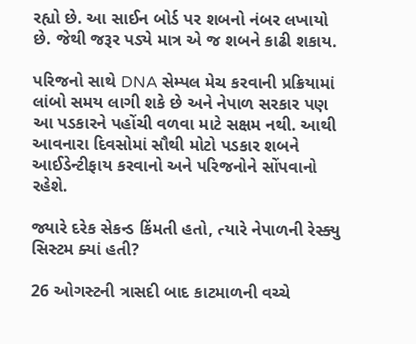રહ્યો છે. આ સાઈન બોર્ડ પર શબનો નંબર લખાયો છે. જેથી જરૂર પડ્યે માત્ર એ જ શબને કાઢી શકાય.

પરિજનો સાથે DNA સેમ્પલ મેચ કરવાની પ્રક્રિયામાં લાંબો સમય લાગી શકે છે અને નેપાળ સરકાર પણ આ પડકારને પહોંચી વળવા માટે સક્ષમ નથી. આથી આવનારા દિવસોમાં સૌથી મોટો પડકાર શબને આઈડેન્ટીફાય કરવાનો અને પરિજનોને સોંપવાનો રહેશે.

જ્યારે દરેક સેકન્ડ કિંમતી હતો, ત્યારે નેપાળની રેસ્ક્યુ સિસ્ટમ ક્યાં હતી?

26 ઓગસ્ટની ત્રાસદી બાદ કાટમાળની વચ્ચે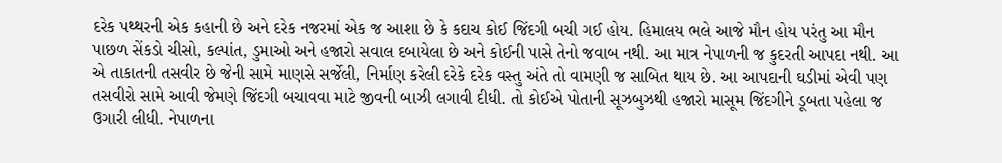દરેક પથ્થરની એક કહાની છે અને દરેક નજરમાં એક જ આશા છે કે કદાચ કોઈ જિંદગી બચી ગઈ હોય. હિમાલય ભલે આજે મૌન હોય પરંતુ આ મૌન પાછળ સેંકડો ચીસો, કલ્પાંત, ડુમાઓ અને હજારો સવાલ દબાયેલા છે અને કોઈની પાસે તેનો જવાબ નથી. આ માત્ર નેપાળની જ કુદરતી આપદા નથી. આ એ તાકાતની તસવીર છે જેની સામે માણસે સર્જેલી, નિર્માણ કરેલી દરેકે દરેક વસ્તુ અંતે તો વામણી જ સાબિત થાય છે. આ આપદાની ઘડીમાં એવી પણ તસવીરો સામે આવી જેમણે જિંદગી બચાવવા માટે જીવની બાઝી લગાવી દીધી. તો કોઈએ પોતાની સૂઝબુઝથી હજારો માસૂમ જિંદગીને ડૂબતા પહેલા જ ઉગારી લીધી. નેપાળના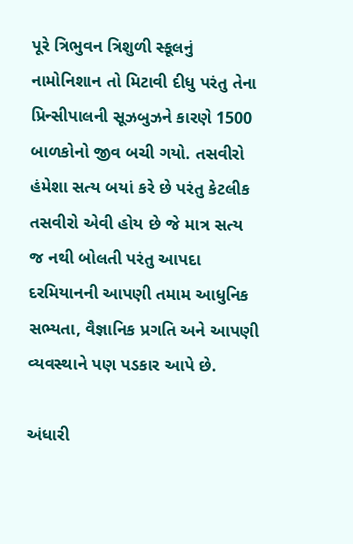પૂરે ત્રિભુવન ત્રિશુળી સ્કૂલનું નામોનિશાન તો મિટાવી દીધુ પરંતુ તેના પ્રિન્સીપાલની સૂઝબુઝને કારણે 1500 બાળકોનો જીવ બચી ગયો. તસવીરો હંમેશા સત્ય બયાં કરે છે પરંતુ કેટલીક તસવીરો એવી હોય છે જે માત્ર સત્ય જ નથી બોલતી પરંતુ આપદા દરમિયાનની આપણી તમામ આધુનિક સભ્યતા, વૈજ્ઞાનિક પ્રગતિ અને આપણી વ્યવસ્થાને પણ પડકાર આપે છે.

અંધારી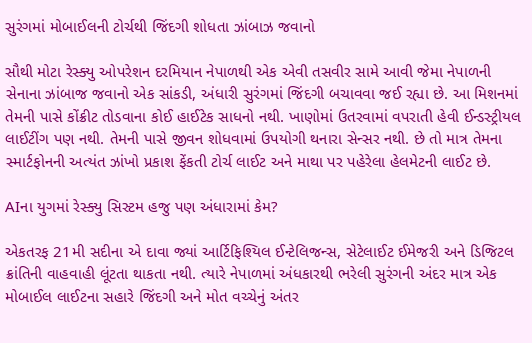સુરંગમાં મોબાઈલની ટોર્ચથી જિંદગી શોધતા ઝાંબાઝ જવાનો

સૌથી મોટા રેસ્ક્યુ ઓપરેશન દરમિયાન નેપાળથી એક એવી તસવીર સામે આવી જેમા નેપાળની સેનાના ઝાંબાજ જવાનો એક સાંકડી, અંધારી સુરંગમાં જિંદગી બચાવવા જઈ રહ્યા છે. આ મિશનમાં તેમની પાસે કોંક્રીટ તોડવાના કોઈ હાઈટેક સાધનો નથી. ખાણોમાં ઉતરવામાં વપરાતી હેવી ઈન્ડસ્ટ્રીયલ લાઈટીંગ પણ નથી. તેમની પાસે જીવન શોધવામાં ઉપયોગી થનારા સેન્સર નથી. છે તો માત્ર તેમના સ્માર્ટફોનની અત્યંત ઝાંખો પ્રકાશ ફેંકતી ટોર્ચ લાઈટ અને માથા પર પહેરેલા હેલમેટની લાઈટ છે.

AIના યુગમાં રેસ્ક્યુ સિસ્ટમ હજુ પણ અંધારામાં કેમ?

એકતરફ 21મી સદીના એ દાવા જ્યાં આર્ટિફિશ્યિલ ઈન્ટેલિજન્સ, સેટેલાઈટ ઈમેજરી અને ડિજિટલ ક્રાંતિની વાહવાહી લૂંટતા થાકતા નથી. ત્યારે નેપાળમાં અંધકારથી ભરેલી સુરંગની અંદર માત્ર એક મોબાઈલ લાઈટના સહારે જિંદગી અને મોત વચ્ચેનું અંતર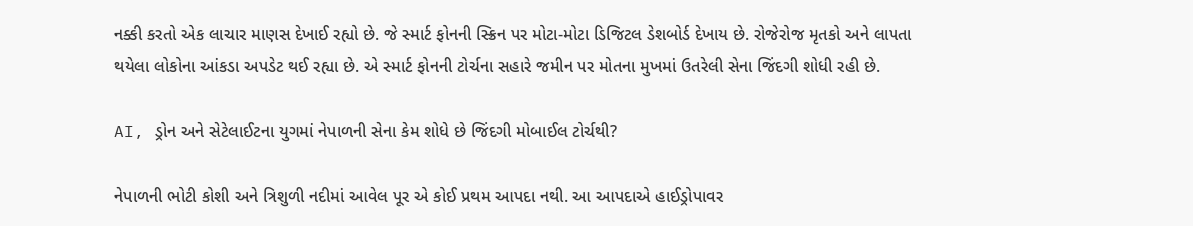નક્કી કરતો એક લાચાર માણસ દેખાઈ રહ્યો છે. જે સ્માર્ટ ફોનની સ્ક્રિન પર મોટા-મોટા ડિજિટલ ડેશબોર્ડ દેખાય છે. રોજેરોજ મૃતકો અને લાપતા થયેલા લોકોના આંકડા અપડેટ થઈ રહ્યા છે. એ સ્માર્ટ ફોનની ટોર્ચના સહારે જમીન પર મોતના મુખમાં ઉતરેલી સેના જિંદગી શોધી રહી છે.

AI, ડ્રોન અને સેટેલાઈટના યુગમાં નેપાળની સેના કેમ શોધે છે જિંદગી મોબાઈલ ટોર્ચથી?

નેપાળની ભોટી કોશી અને ત્રિશુળી નદીમાં આવેલ પૂર એ કોઈ પ્રથમ આપદા નથી. આ આપદાએ હાઈડ્રોપાવર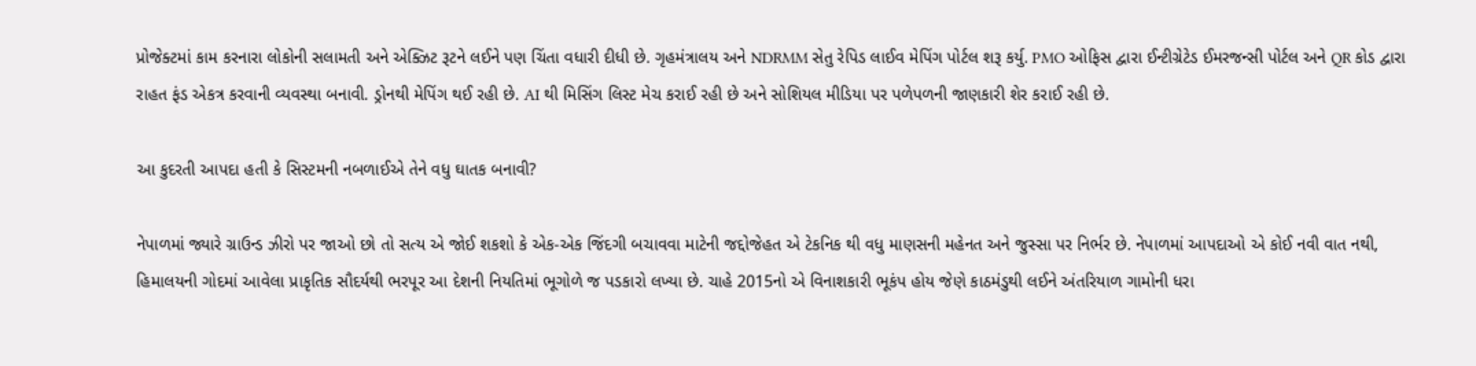પ્રોજેક્ટમાં કામ કરનારા લોકોની સલામતી અને એક્ઝિટ રૂટને લઈને પણ ચિંતા વધારી દીધી છે. ગૃહમંત્રાલય અને NDRMM સેતુ રેપિડ લાઈવ મેપિંગ પોર્ટલ શરૂ કર્યુ. PMO ઓફિસ દ્વારા ઈન્ટીગ્રેટેડ ઈમરજન્સી પોર્ટલ અને QR કોડ દ્વારા રાહત ફંડ એકત્ર કરવાની વ્યવસ્થા બનાવી. ડ્રોનથી મેપિંગ થઈ રહી છે. AI થી મિસિંગ લિસ્ટ મેચ કરાઈ રહી છે અને સોશિયલ મીડિયા પર પળેપળની જાણકારી શેર કરાઈ રહી છે.

આ કુદરતી આપદા હતી કે સિસ્ટમની નબળાઈએ તેને વધુ ઘાતક બનાવી?

નેપાળમાં જ્યારે ગ્રાઉન્ડ ઝીરો પર જાઓ છો તો સત્ય એ જોઈ શકશો કે એક-એક જિંદગી બચાવવા માટેની જદ્દોજેહત એ ટેકનિક થી વધુ માણસની મહેનત અને જુસ્સા પર નિર્ભર છે. નેપાળમાં આપદાઓ એ કોઈ નવી વાત નથી, હિમાલયની ગોદમાં આવેલા પ્રાકૃતિક સૌદર્યથી ભરપૂર આ દેશની નિયતિમાં ભૂગોળે જ પડકારો લખ્યા છે. ચાહે 2015નો એ વિનાશકારી ભૂકંપ હોય જેણે કાઠમંડુથી લઈને અંતરિયાળ ગામોની ધરા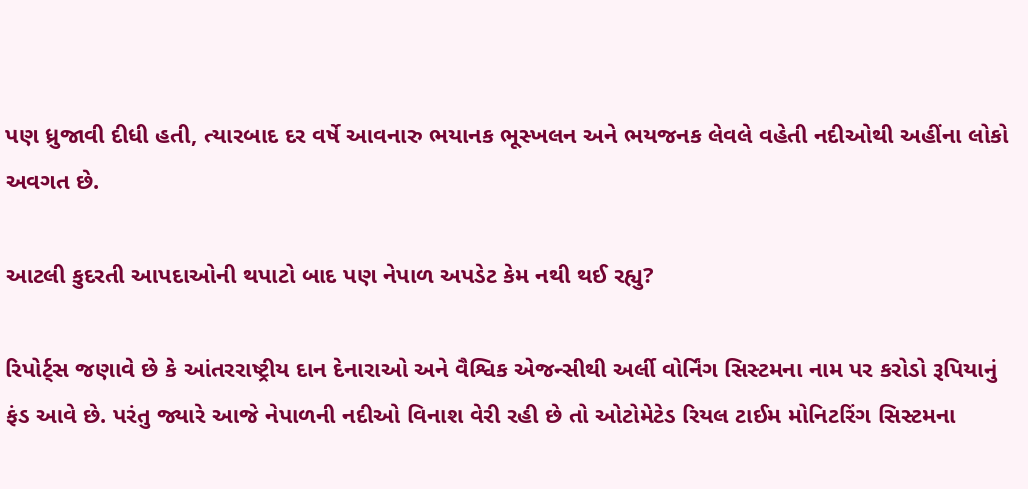પણ ધ્રુજાવી દીધી હતી, ત્યારબાદ દર વર્ષે આવનારુ ભયાનક ભૂસ્ખલન અને ભયજનક લેવલે વહેતી નદીઓથી અહીંના લોકો અવગત છે.

આટલી કુદરતી આપદાઓની થપાટો બાદ પણ નેપાળ અપડેટ કેમ નથી થઈ રહ્યુ?

રિપોર્ટ્સ જણાવે છે કે આંતરરાષ્ટ્રીય દાન દેનારાઓ અને વૈશ્વિક એજન્સીથી અર્લી વોર્નિંગ સિસ્ટમના નામ પર કરોડો રૂપિયાનું ફંડ આવે છે. પરંતુ જ્યારે આજે નેપાળની નદીઓ વિનાશ વેરી રહી છે તો ઓટોમેટેડ રિયલ ટાઈમ મોનિટરિંગ સિસ્ટમના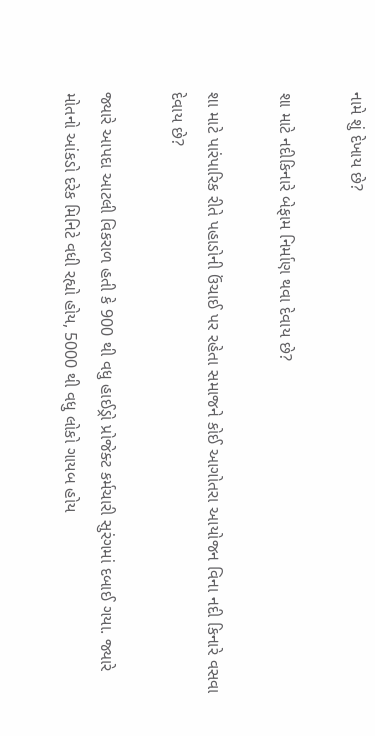નામે શું દેખાય છે?

શા માટે નદીકિનારે બેફામ નિર્માણ થવા દેવાય છે?

શા માટે પારંપારિક રીતે પહાડોની ઉંચાઈ પર રહેતા સમાજને કોઈ આગોતરા આયોજન વિના નદી કિનારે વસવા દેવાય છે?

જ્યારે આપદા આટલી વિકરાળ હતી કે 900 થી વધુ હાઈડ્રો પ્રોજેક્ટ કર્મચારી સુરંગમાં દબાઈ ગયા. જ્યારે મોતનો આંકડો દરેક મિનિટે વધી રહ્યો હોય, 5000 થી વધુ લોકો ગાયબ હોય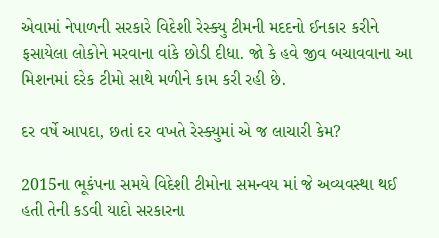એવામાં નેપાળની સરકારે વિદેશી રેસ્ક્યુ ટીમની મદદનો ઈનકાર કરીને ફસાયેલા લોકોને મરવાના વાંકે છોડી દીધા. જો કે હવે જીવ બચાવવાના આ મિશનમાં દરેક ટીમો સાથે મળીને કામ કરી રહી છે.

દર વર્ષે આપદા, છતાં દર વખતે રેસ્ક્યુમાં એ જ લાચારી કેમ?

2015ના ભૂકંપના સમયે વિદેશી ટીમોના સમન્વય માં જે અવ્યવસ્થા થઈ હતી તેની કડવી યાદો સરકારના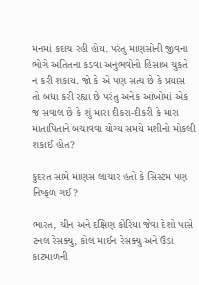મનમાં કદાચ રહી હોય. પરંતુ માણસોની જીવના ભોગે અતિતના કડવા અનુભવોનો હિસાબ ચુકતે ન કરી શકાય. જો કે એ પણ સત્ય છે કે પ્રયાસ તો બધા કરી રહ્યા છે પરંતુ અનેક આંખોમાં એક જ સવાલ છે કે શું મારા દીકરા-દીકરી કે મારા માતાપિતાને બચાવવા યોગ્ય સમયે મશીનો મોકલી શકાઈ હોત?

કુદરત સામે માણસ લાચાર હતો કે સિસ્ટમ પણ નિષ્ફળ ગઈ?

ભારત, ચીન અને દક્ષિણ કોરિયા જેવા દેશો પાસે ટનલ રેસક્યુ, કોલ માઈન રેસક્યુ અને ઉંડા કાટમાળની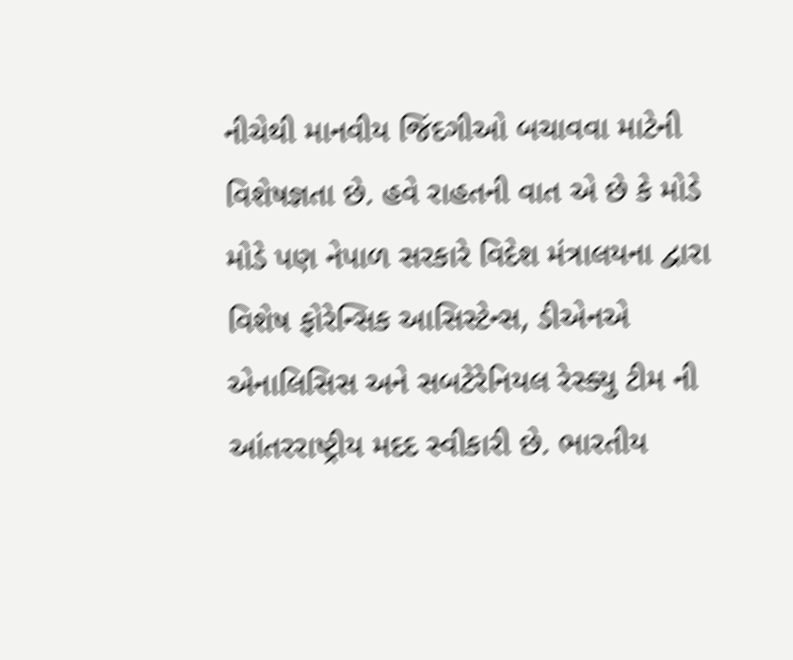નીચેથી માનવીય જિંદગીઓ બચાવવા માટેની વિશેષજ્ઞતા છે. હવે રાહતની વાત એ છે કે મોડે મોડે પણ નેપાળ સરકારે વિદેશ મંત્રાલયના દ્વારા વિશેષ ફોરેન્સિક આસિસ્ટેન્સ, ડીએનએ એનાલિસિસ અને સબટેરેનિયલ રેસ્ક્યુ ટીમ ની આંતરરાષ્ટ્રીય મદદ સ્વીકારી છે. ભારતીય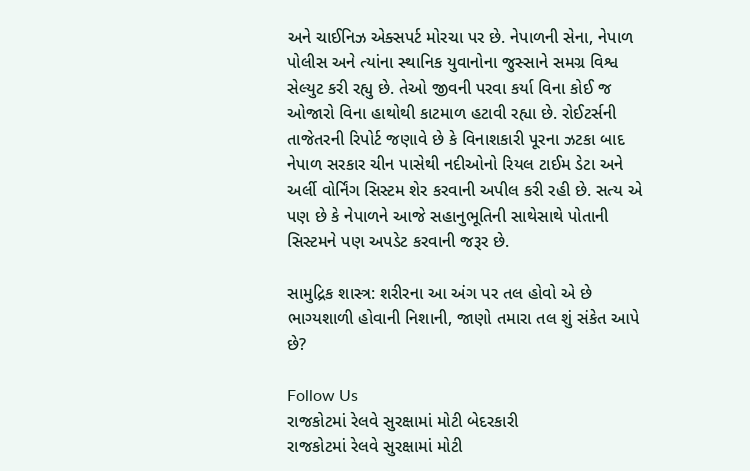અને ચાઈનિઝ એક્સપર્ટ મોરચા પર છે. નેપાળની સેના, નેપાળ પોલીસ અને ત્યાંના સ્થાનિક યુવાનોના જુસ્સાને સમગ્ર વિશ્વ સેલ્યુટ કરી રહ્યુ છે. તેઓ જીવની પરવા કર્યા વિના કોઈ જ ઓજારો વિના હાથોથી કાટમાળ હટાવી રહ્યા છે. રોઈટર્સની તાજેતરની રિપોર્ટ જણાવે છે કે વિનાશકારી પૂરના ઝટકા બાદ નેપાળ સરકાર ચીન પાસેથી નદીઓનો રિયલ ટાઈમ ડેટા અને અર્લી વોર્નિંગ સિસ્ટમ શેર કરવાની અપીલ કરી રહી છે. સત્ય એ પણ છે કે નેપાળને આજે સહાનુભૂતિની સાથેસાથે પોતાની સિસ્ટમને પણ અપડેટ કરવાની જરૂર છે.

સામુદ્રિક શાસ્ત્ર: શરીરના આ અંગ પર તલ હોવો એ છે ભાગ્યશાળી હોવાની નિશાની, જાણો તમારા તલ શું સંકેત આપે છે?

Follow Us
રાજકોટમાં રેલવે સુરક્ષામાં મોટી બેદરકારી
રાજકોટમાં રેલવે સુરક્ષામાં મોટી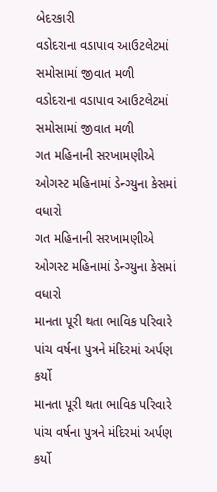બેદરકારી
વડોદરાના વડાપાવ આઉટલેટમાં સમોસામાં જીવાત મળી
વડોદરાના વડાપાવ આઉટલેટમાં સમોસામાં જીવાત મળી
ગત મહિનાની સરખામણીએ ઓગસ્ટ મહિનામાં ડેન્ગ્યુના કેસમાં વધારો
ગત મહિનાની સરખામણીએ ઓગસ્ટ મહિનામાં ડેન્ગ્યુના કેસમાં વધારો
માનતા પૂરી થતા ભાવિક પરિવારે પાંચ વર્ષના પુત્રને મંદિરમાં અર્પણ કર્યો
માનતા પૂરી થતા ભાવિક પરિવારે પાંચ વર્ષના પુત્રને મંદિરમાં અર્પણ કર્યો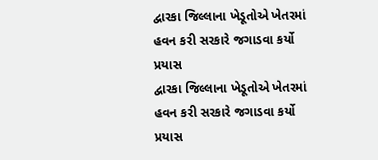દ્વારકા જિલ્લાના ખેડૂતોએ ખેતરમાં હવન કરી સરકારે જગાડવા કર્યો પ્રયાસ
દ્વારકા જિલ્લાના ખેડૂતોએ ખેતરમાં હવન કરી સરકારે જગાડવા કર્યો પ્રયાસ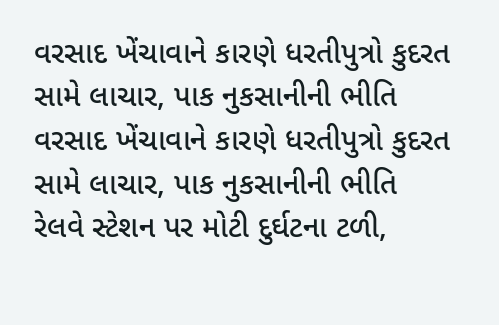વરસાદ ખેંચાવાને કારણે ધરતીપુત્રો કુદરત સામે લાચાર, પાક નુકસાનીની ભીતિ
વરસાદ ખેંચાવાને કારણે ધરતીપુત્રો કુદરત સામે લાચાર, પાક નુકસાનીની ભીતિ
રેલવે સ્ટેશન પર મોટી દુર્ઘટના ટળી,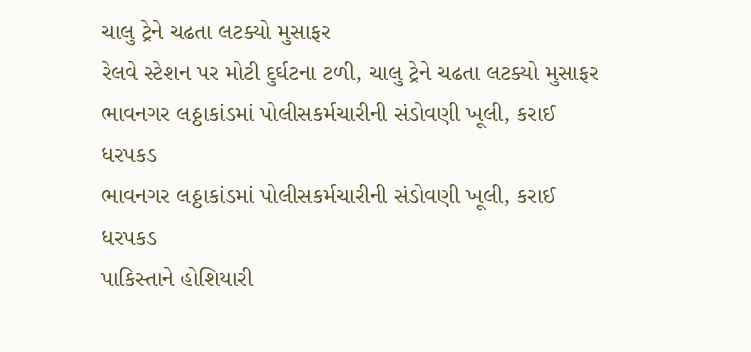ચાલુ ટ્રેને ચઢતા લટક્યો મુસાફર
રેલવે સ્ટેશન પર મોટી દુર્ઘટના ટળી, ચાલુ ટ્રેને ચઢતા લટક્યો મુસાફર
ભાવનગર લઠ્ઠાકાંડમાં પોલીસકર્મચારીની સંડોવણી ખૂલી, કરાઈ ધરપકડ
ભાવનગર લઠ્ઠાકાંડમાં પોલીસકર્મચારીની સંડોવણી ખૂલી, કરાઈ ધરપકડ
પાકિસ્તાને હોશિયારી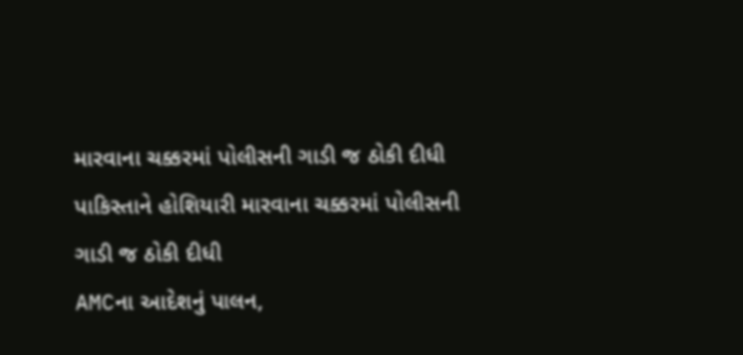મારવાના ચક્કરમાં પોલીસની ગાડી જ ઠોકી દીધી
પાકિસ્તાને હોશિયારી મારવાના ચક્કરમાં પોલીસની ગાડી જ ઠોકી દીધી
AMCના આદેશનું પાલન,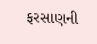ફરસાણની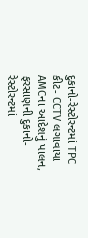દુકાનો-રેસ્ટોરન્ટમાં TPC કીટ- CCTV લગાવાયા
AMCના આદેશનું પાલન, ફરસાણની દુકાનો-રેસ્ટોરન્ટમાં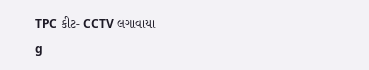TPC કીટ- CCTV લગાવાયા
g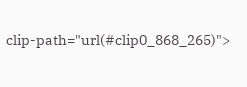clip-path="url(#clip0_868_265)">